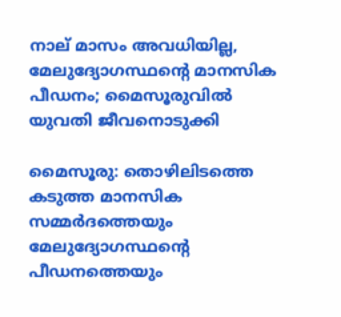നാല് മാസം അവധിയില്ല, മേലുദ്യോഗസ്ഥന്റെ മാനസിക പീഡനം; മൈസൂരുവിൽ യുവതി ജീവനൊടുക്കി

മൈസൂരു: തൊഴിലിടത്തെ കടുത്ത മാനസിക സമ്മർദത്തെയും മേലുദ്യോഗസ്ഥന്റെ പീഡനത്തെയും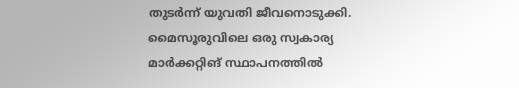തുടർന്ന് യുവതി ജീവനൊടുക്കി. മൈസൂരുവിലെ ഒരു സ്വകാര്യ മാർക്കറ്റിങ് സ്ഥാപനത്തിൽ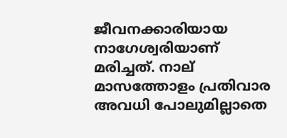ജീവനക്കാരിയായ നാഗേശ്വരിയാണ് മരിച്ചത്. നാല് മാസത്തോളം പ്രതിവാര അവധി പോലുമില്ലാതെ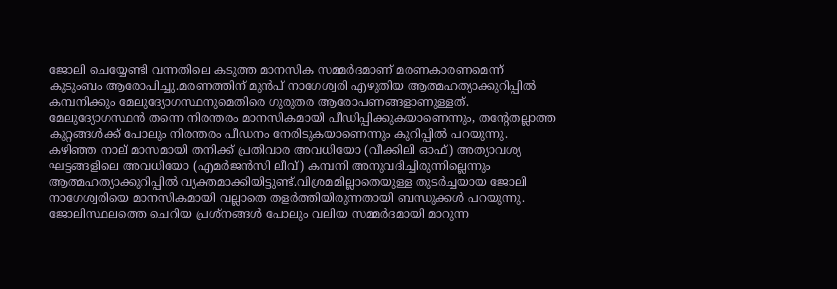ജോലി ചെയ്യേണ്ടി വന്നതിലെ കടുത്ത മാനസിക സമ്മർദമാണ് മരണകാരണമെന്ന് കുടുംബം ആരോപിച്ചു.മരണത്തിന് മുൻപ് നാഗേശ്വരി എഴുതിയ ആത്മഹത്യാക്കുറിപ്പിൽ കമ്പനിക്കും മേലുദ്യോഗസ്ഥനുമെതിരെ ഗുരുതര ആരോപണങ്ങളാണുള്ളത്. മേലുദ്യോഗസ്ഥൻ തന്നെ നിരന്തരം മാനസികമായി പീഡിപ്പിക്കുകയാണെന്നും, തന്റേതല്ലാത്ത കുറ്റങ്ങൾക്ക് പോലും നിരന്തരം പീഡനം നേരിടുകയാണെന്നും കുറിപ്പിൽ പറയുന്നു. കഴിഞ്ഞ നാല് മാസമായി തനിക്ക് പ്രതിവാര അവധിയോ (വീക്കിലി ഓഫ്) അത്യാവശ്യ ഘട്ടങ്ങളിലെ അവധിയോ (എമർജൻസി ലീവ്) കമ്പനി അനുവദിച്ചിരുന്നില്ലെന്നും ആത്മഹത്യാക്കുറിപ്പിൽ വ്യക്തമാക്കിയിട്ടുണ്ട്.വിശ്രമമില്ലാതെയുള്ള തുടർച്ചയായ ജോലി നാഗേശ്വരിയെ മാനസികമായി വല്ലാതെ തളർത്തിയിരുന്നതായി ബന്ധുക്കൾ പറയുന്നു. ജോലിസ്ഥലത്തെ ചെറിയ പ്രശ്‌നങ്ങൾ പോലും വലിയ സമ്മർദമായി മാറുന്ന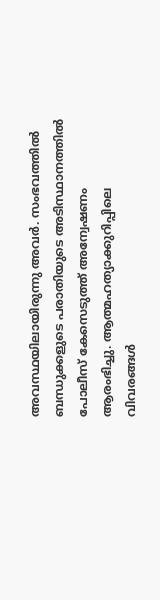അവസ്ഥയിലായിരുന്നു അവർ. സംഭവത്തിൽ ബന്ധുക്കളുടെ പരാതിയുടെ അടിസ്ഥാനത്തിൽ പോലീസ് കേസെടുത്ത് അന്വേഷണം ആരംഭിച്ചു. ആത്മഹത്യാക്കുറിപ്പിലെ വിവരങ്ങൾ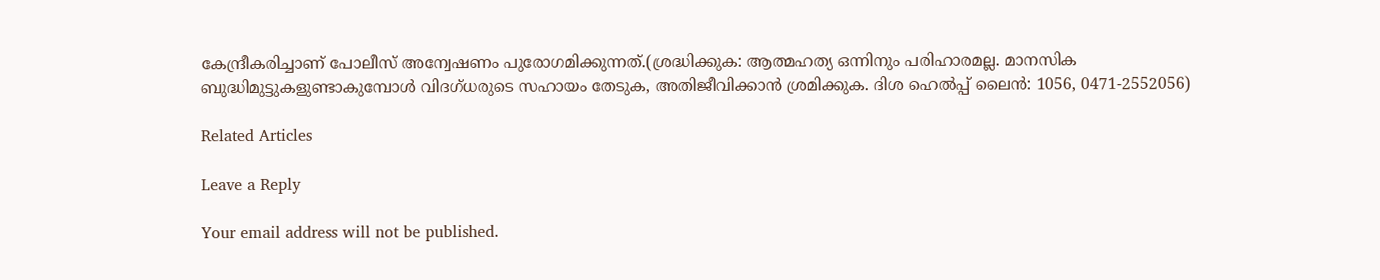കേന്ദ്രീകരിച്ചാണ് പോലീസ് അന്വേഷണം പുരോഗമിക്കുന്നത്.(ശ്രദ്ധിക്കുക: ആത്മഹത്യ ഒന്നിനും പരിഹാരമല്ല. മാനസിക ബുദ്ധിമുട്ടുകളുണ്ടാകുമ്പോൾ വിദഗ്ധരുടെ സഹായം തേടുക, അതിജീവിക്കാൻ ശ്രമിക്കുക. ദിശ ഹെൽപ്പ് ലൈൻ: 1056, 0471-2552056)

Related Articles

Leave a Reply

Your email address will not be published.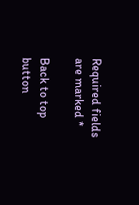Required fields are marked *

Back to top button